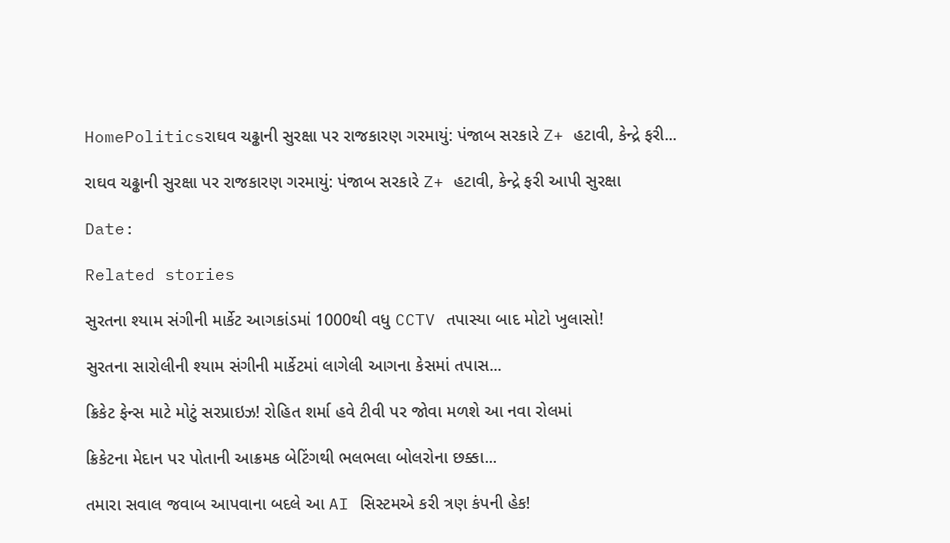HomePoliticsરાઘવ ચઢ્ઢાની સુરક્ષા પર રાજકારણ ગરમાયું: પંજાબ સરકારે Z+ હટાવી, કેન્દ્રે ફરી...

રાઘવ ચઢ્ઢાની સુરક્ષા પર રાજકારણ ગરમાયું: પંજાબ સરકારે Z+ હટાવી, કેન્દ્રે ફરી આપી સુરક્ષા

Date:

Related stories

સુરતના શ્યામ સંગીની માર્કેટ આગકાંડમાં 1000થી વધુ CCTV તપાસ્યા બાદ મોટો ખુલાસો!

સુરતના સારોલીની શ્યામ સંગીની માર્કેટમાં લાગેલી આગના કેસમાં તપાસ...

ક્રિકેટ ફેન્સ માટે મોટું સરપ્રાઇઝ! રોહિત શર્મા હવે ટીવી પર જોવા મળશે આ નવા રોલમાં

ક્રિકેટના મેદાન પર પોતાની આક્રમક બેટિંગથી ભલભલા બોલરોના છક્કા...

તમારા સવાલ જવાબ આપવાના બદલે આ AI સિસ્ટમએ કરી ત્રણ કંપની હેક!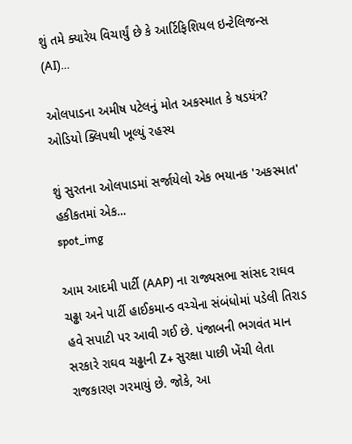શું તમે ક્યારેય વિચાર્યું છે કે આર્ટિફિશિયલ ઇન્ટેલિજન્સ (AI)...

ઓલપાડના અમીષ પટેલનું મોત અકસ્માત કે ષડયંત્ર? ઓડિયો ક્લિપથી ખૂલ્યું રહસ્ય

શું સુરતના ઓલપાડમાં સર્જાયેલો એક ભયાનક 'અકસ્માત' હકીકતમાં એક...
spot_img

આમ આદમી પાર્ટી (AAP) ના રાજ્યસભા સાંસદ રાઘવ ચઢ્ઢા અને પાર્ટી હાઈકમાન્ડ વચ્ચેના સંબંધોમાં પડેલી તિરાડ હવે સપાટી પર આવી ગઈ છે. પંજાબની ભગવંત માન સરકારે રાઘવ ચઢ્ઢાની Z+ સુરક્ષા પાછી ખેંચી લેતા રાજકારણ ગરમાયું છે. જોકે, આ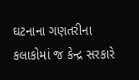ઘટનાના ગણતરીના કલાકોમાં જ કેન્દ્ર સરકારે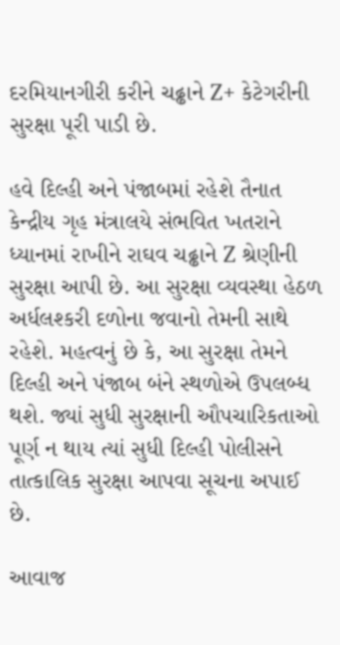દરમિયાનગીરી કરીને ચઢ્ઢાને Z+ કેટેગરીની સુરક્ષા પૂરી પાડી છે.

હવે દિલ્હી અને પંજાબમાં રહેશે તૈનાત
કેન્દ્રીય ગૃહ મંત્રાલયે સંભવિત ખતરાને ધ્યાનમાં રાખીને રાઘવ ચઢ્ઢાને Z શ્રેણીની સુરક્ષા આપી છે. આ સુરક્ષા વ્યવસ્થા હેઠળ અર્ધલશ્કરી દળોના જવાનો તેમની સાથે રહેશે. મહત્વનું છે કે, આ સુરક્ષા તેમને દિલ્હી અને પંજાબ બંને સ્થળોએ ઉપલબ્ધ થશે. જ્યાં સુધી સુરક્ષાની ઔપચારિકતાઓ પૂર્ણ ન થાય ત્યાં સુધી દિલ્હી પોલીસને તાત્કાલિક સુરક્ષા આપવા સૂચના અપાઈ છે.

આવાજ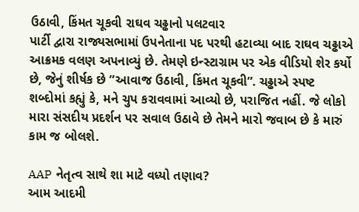ઉઠાવી, કિંમત ચૂકવી રાઘવ ચઢ્ઢાનો પલટવાર
પાર્ટી દ્વારા રાજ્યસભામાં ઉપનેતાના પદ પરથી હટાવ્યા બાદ રાઘવ ચઢ્ઢાએ આક્રમક વલણ અપનાવ્યું છે. તેમણે ઇન્સ્ટાગ્રામ પર એક વીડિયો શેર કર્યો છે, જેનું શીર્ષક છે ”આવાજ ઉઠાવી, કિંમત ચૂકવી”. ચઢ્ઢાએ સ્પષ્ટ શબ્દોમાં કહ્યું કે, મને ચુપ કરાવવામાં આવ્યો છે, પરાજિત નહીં. જે લોકો મારા સંસદીય પ્રદર્શન પર સવાલ ઉઠાવે છે તેમને મારો જવાબ છે કે મારું કામ જ બોલશે.

AAP નેતૃત્વ સાથે શા માટે વધ્યો તણાવ?
આમ આદમી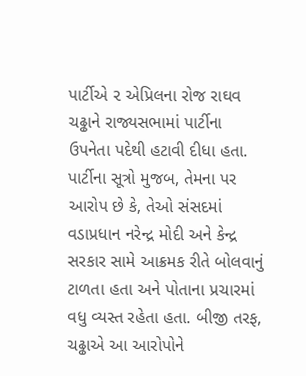પાર્ટીએ ૨ એપ્રિલના રોજ રાઘવ ચઢ્ઢાને રાજ્યસભામાં પાર્ટીના ઉપનેતા પદેથી હટાવી દીધા હતા. પાર્ટીના સૂત્રો મુજબ, તેમના પર આરોપ છે કે, તેઓ સંસદમાં વડાપ્રધાન નરેન્દ્ર મોદી અને કેન્દ્ર સરકાર સામે આક્રમક રીતે બોલવાનું ટાળતા હતા અને પોતાના પ્રચારમાં વધુ વ્યસ્ત રહેતા હતા. બીજી તરફ, ચઢ્ઢાએ આ આરોપોને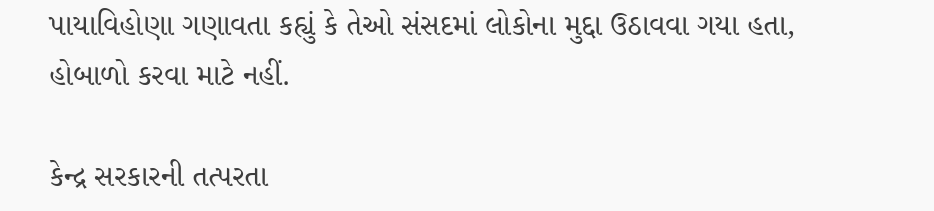પાયાવિહોણા ગણાવતા કહ્યું કે તેઓ સંસદમાં લોકોના મુદ્દા ઉઠાવવા ગયા હતા, હોબાળો કરવા માટે નહીં.

કેન્દ્ર સરકારની તત્પરતા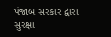પંજાબ સરકાર દ્વારા સુરક્ષા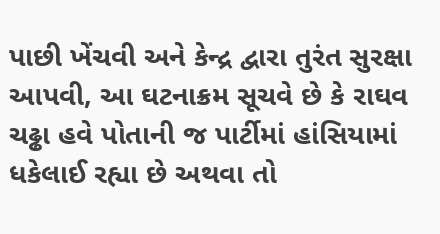પાછી ખેંચવી અને કેન્દ્ર દ્વારા તુરંત સુરક્ષા આપવી, આ ઘટનાક્રમ સૂચવે છે કે રાઘવ ચઢ્ઢા હવે પોતાની જ પાર્ટીમાં હાંસિયામાં ધકેલાઈ રહ્યા છે અથવા તો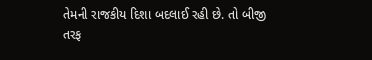તેમની રાજકીય દિશા બદલાઈ રહી છે. તો બીજી તરફ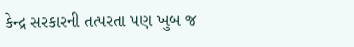કેન્દ્ર સરકારની તત્પરતા પણ ખુબ જ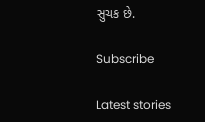સુચક છે.

Subscribe

Latest stories